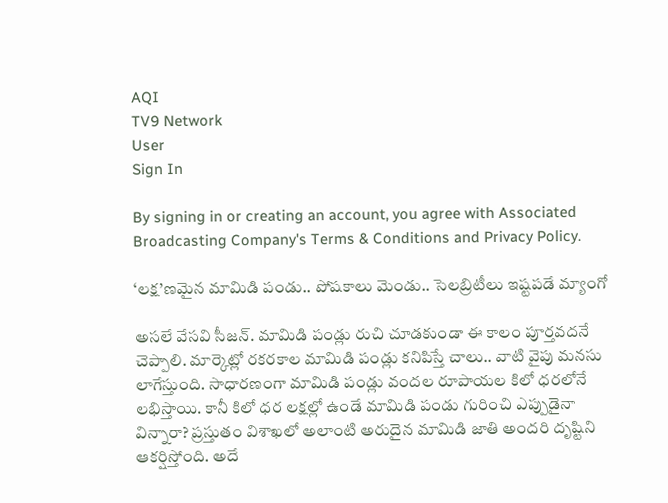AQI
TV9 Network
User
Sign In

By signing in or creating an account, you agree with Associated Broadcasting Company's Terms & Conditions and Privacy Policy.

‘లక్ష’ణమైన మామిడి పండు.. పోషకాలు మెండు.. సెలబ్రిటీలు ఇష్టపడే మ్యాంగో

అసలే వేసవి సీజన్. మామిడి పండ్లు రుచి చూడకుండా ఈ కాలం పూర్తవదనే చెప్పాలి. మార్కెట్లో రకరకాల మామిడి పండ్లు కనిపిస్తే చాలు.. వాటి వైపు మనసు లాగేస్తుంది. సాధారణంగా మామిడి పండ్లు వందల రూపాయల కిలో ధరలోనే లభిస్తాయి. కానీ కిలో ధర లక్షల్లో ఉండే మామిడి పండు గురించి ఎప్పుడైనా విన్నారా? ప్రస్తుతం విశాఖలో అలాంటి అరుదైన మామిడి జాతి అందరి దృష్టిని ఆకర్షిస్తోంది. అదే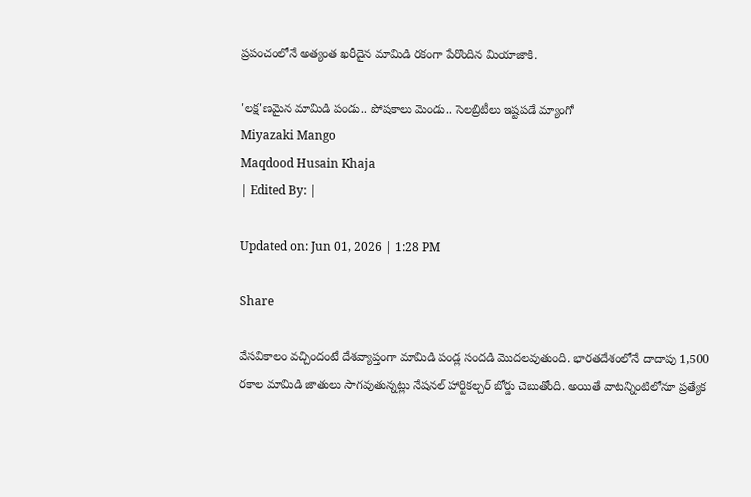ప్రపంచంలోనే అత్యంత ఖరీదైన మామిడి రకంగా పేరొందిన మియాజాకి.

'లక్ష'ణమైన మామిడి పండు.. పోషకాలు మెండు.. సెలబ్రిటీలు ఇష్టపడే మ్యాంగో
Miyazaki Mango
Maqdood Husain Khaja
| Edited By: |

Updated on: Jun 01, 2026 | 1:28 PM

Share

వేసవికాలం వచ్చిందంటే దేశవ్యాప్తంగా మామిడి పండ్ల సందడి మొదలవుతుంది. భారతదేశంలోనే దాదాపు 1,500 రకాల మామిడి జాతులు సాగవుతున్నట్లు నేషనల్ హార్టికల్చర్ బోర్డు చెబుతోంది. అయితే వాటన్నింటిలోనూ ప్రత్యేక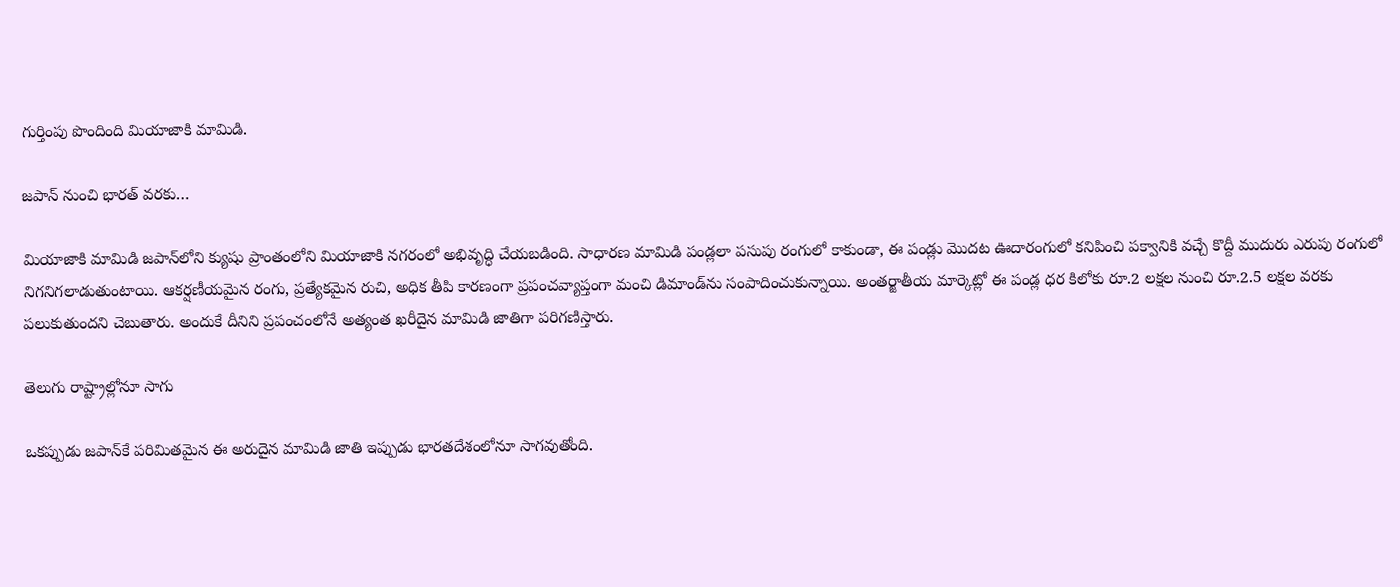గుర్తింపు పొందింది మియాజాకి మామిడి.

జపాన్ నుంచి భారత్ వరకు…

మియాజాకి మామిడి జపాన్‌లోని క్యుషు ప్రాంతంలోని మియాజాకి నగరంలో అభివృద్ధి చేయబడింది. సాధారణ మామిడి పండ్లలా పసుపు రంగులో కాకుండా, ఈ పండ్లు మొదట ఊదారంగులో కనిపించి పక్వానికి వచ్చే కొద్దీ ముదురు ఎరుపు రంగులో నిగనిగలాడుతుంటాయి. ఆకర్షణీయమైన రంగు, ప్రత్యేకమైన రుచి, అధిక తీపి కారణంగా ప్రపంచవ్యాప్తంగా మంచి డిమాండ్‌ను సంపాదించుకున్నాయి. అంతర్జాతీయ మార్కెట్లో ఈ పండ్ల ధర కిలోకు రూ.2 లక్షల నుంచి రూ.2.5 లక్షల వరకు పలుకుతుందని చెబుతారు. అందుకే దీనిని ప్రపంచంలోనే అత్యంత ఖరీదైన మామిడి జాతిగా పరిగణిస్తారు.

తెలుగు రాష్ట్రాల్లోనూ సాగు

ఒకప్పుడు జపాన్‌కే పరిమితమైన ఈ అరుదైన మామిడి జాతి ఇప్పుడు భారతదేశంలోనూ సాగవుతోంది.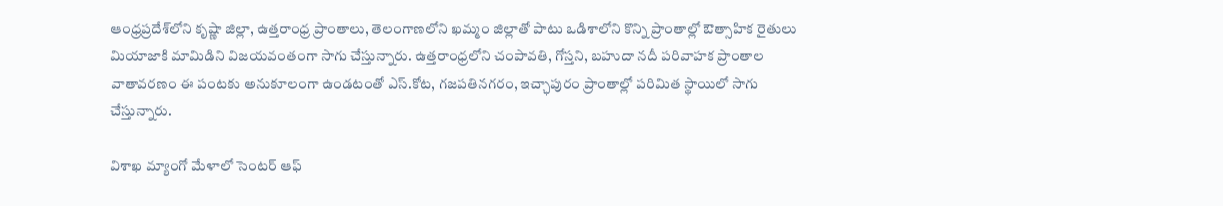ఆంధ్రప్రదేశ్‌లోని కృష్ణా జిల్లా, ఉత్తరాంధ్ర ప్రాంతాలు, తెలంగాణలోని ఖమ్మం జిల్లాతో పాటు ఒడిశాలోని కొన్ని ప్రాంతాల్లో ఔత్సాహిక రైతులు మియాజాకి మామిడిని విజయవంతంగా సాగు చేస్తున్నారు. ఉత్తరాంధ్రలోని చంపావతి, గోస్తని, బహుదా నదీ పరివాహక ప్రాంతాల వాతావరణం ఈ పంటకు అనుకూలంగా ఉండటంతో ఎస్.కోట, గజపతినగరం, ఇచ్ఛాపురం ప్రాంతాల్లో పరిమిత స్థాయిలో సాగు చేస్తున్నారు.

విశాఖ మ్యాంగో మేళాలో సెంటర్ ఆఫ్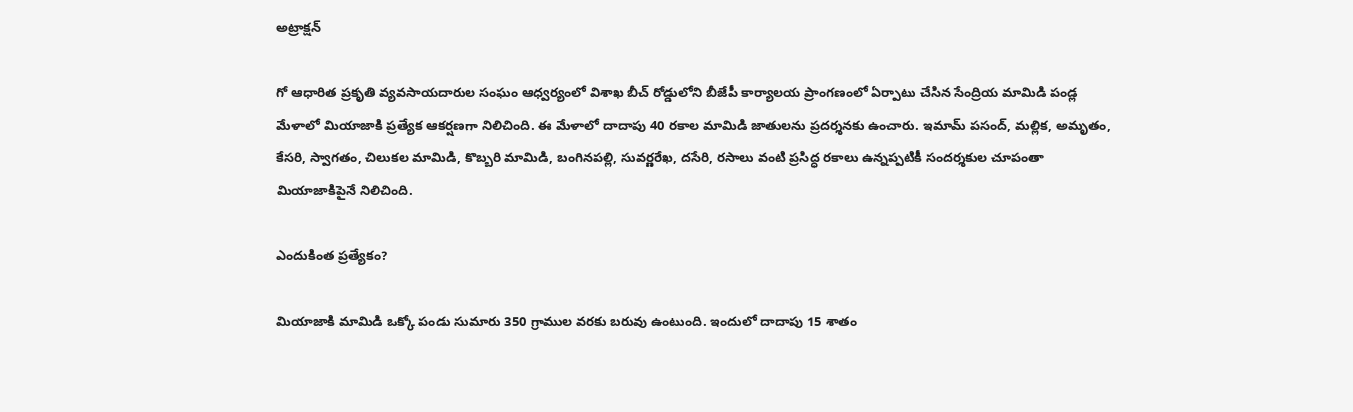అట్రాక్షన్

గో ఆధారిత ప్రకృతి వ్యవసాయదారుల సంఘం ఆధ్వర్యంలో విశాఖ బీచ్ రోడ్డులోని బీజేపీ కార్యాలయ ప్రాంగణంలో ఏర్పాటు చేసిన సేంద్రియ మామిడి పండ్ల మేళాలో మియాజాకి ప్రత్యేక ఆకర్షణగా నిలిచింది. ఈ మేళాలో దాదాపు 40 రకాల మామిడి జాతులను ప్రదర్శనకు ఉంచారు. ఇమామ్ పసంద్, మల్లిక, అమృతం, కేసరి, స్వాగతం, చిలుకల మామిడి, కొబ్బరి మామిడి, బంగినపల్లి, సువర్ణరేఖ, దసేరి, రసాలు వంటి ప్రసిద్ధ రకాలు ఉన్నప్పటికీ సందర్శకుల చూపంతా మియాజాకిపైనే నిలిచింది.

ఎందుకింత ప్రత్యేకం?

మియాజాకి మామిడి ఒక్కో పండు సుమారు 350 గ్రాముల వరకు బరువు ఉంటుంది. ఇందులో దాదాపు 15 శాతం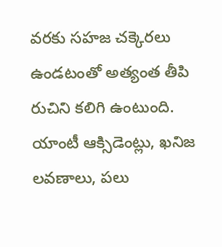వరకు సహజ చక్కెరలు ఉండటంతో అత్యంత తీపి రుచిని కలిగి ఉంటుంది. యాంటీ ఆక్సిడెంట్లు, ఖనిజ లవణాలు, పలు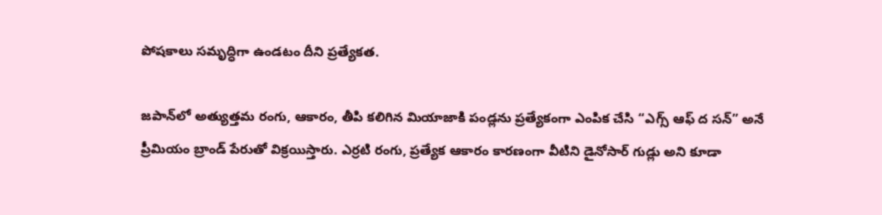పోషకాలు సమృద్ధిగా ఉండటం దీని ప్రత్యేకత.

జపాన్‌లో అత్యుత్తమ రంగు, ఆకారం, తీపి కలిగిన మియాజాకి పండ్లను ప్రత్యేకంగా ఎంపిక చేసి “ఎగ్స్ ఆఫ్ ద సన్” అనే ప్రీమియం బ్రాండ్ పేరుతో విక్రయిస్తారు. ఎర్రటి రంగు, ప్రత్యేక ఆకారం కారణంగా వీటిని డైనోసార్ గుడ్లు అని కూడా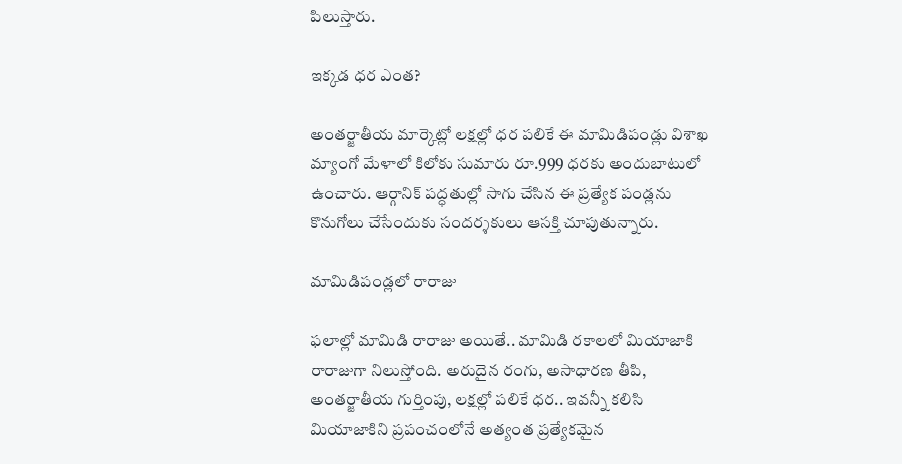పిలుస్తారు.

ఇక్కడ ధర ఎంత?

అంతర్జాతీయ మార్కెట్లో లక్షల్లో ధర పలికే ఈ మామిడిపండ్లు విశాఖ మ్యాంగో మేళాలో కిలోకు సుమారు రూ.999 ధరకు అందుబాటులో ఉంచారు. ఆర్గానిక్ పద్ధతుల్లో సాగు చేసిన ఈ ప్రత్యేక పండ్లను కొనుగోలు చేసేందుకు సందర్శకులు ఆసక్తి చూపుతున్నారు.

మామిడిపండ్లలో రారాజు

ఫలాల్లో మామిడి రారాజు అయితే.. మామిడి రకాలలో మియాజాకి రారాజుగా నిలుస్తోంది. అరుదైన రంగు, అసాధారణ తీపి, అంతర్జాతీయ గుర్తింపు, లక్షల్లో పలికే ధర.. ఇవన్నీ కలిసి మియాజాకిని ప్రపంచంలోనే అత్యంత ప్రత్యేకమైన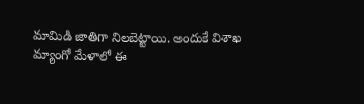మామిడి జాతిగా నిలబెట్టాయి. అందుకే విశాఖ మ్యాంగో మేళాలో ఈ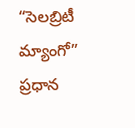“సెలబ్రిటీ మ్యాంగో” ప్రధాన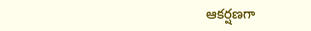ఆకర్షణగా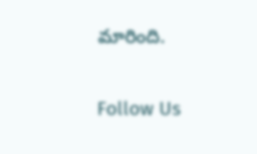మారింది.

Follow Us